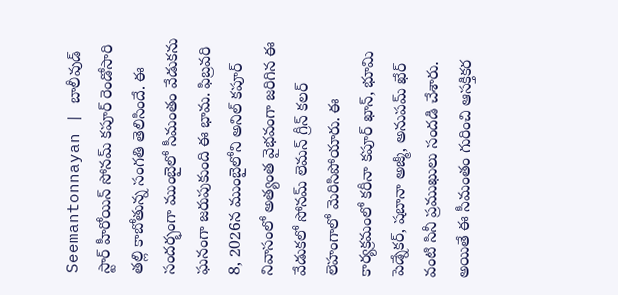Seemantonnayan | బాలీవుడ్ స్టార్ హీరోయిన్ సోనమ్ కపూర్ రెండోసారి తల్లి కాబోతున్న సంగతి తెలిసిందే. ఈ సందర్భంగా ముంబైలో సీమంతం వేడుకను ఘనంగా జరుపుకుంది ఈ భామ. ఫిబ్రవరి 8, 2026న ముంబైలోని అనిల్ కపూర్ నివాసంలో అత్యంత వైభవంగా జరిగిన ఈ వేడుకలో సోనమ్ లెమన్ గ్రీన్ కలర్ లెహంగాలో మెరిసిపోయారు. ఈ కార్యక్రమంలో కరీనా కపూర్ ఖాన్, భూమి పెడ్నేకర్, షబానా అజ్మీ, అనుపమ్ ఖేర్ వంటి సినీ ప్రముఖులు సందడి చేశారు. అయితే ఈ సీమంతం గురించి ఆసక్తికర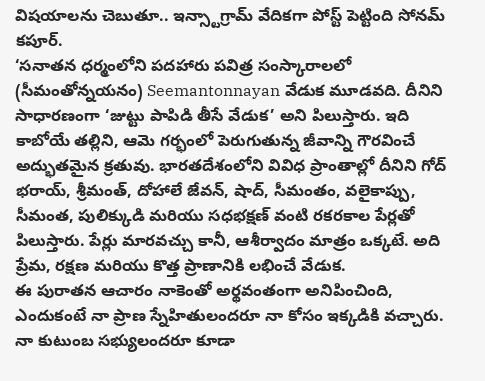విషయాలను చెబుతూ.. ఇన్స్టాగ్రామ్ వేదికగా పోస్ట్ పెట్టింది సోనమ్ కపూర్.
‘సనాతన ధర్మంలోని పదహారు పవిత్ర సంస్కారాలలో (సీమంతోన్నయనం) Seemantonnayan వేడుక మూడవది. దీనిని సాధారణంగా ‘జుట్టు పాపిడి తీసే వేడుక’ అని పిలుస్తారు. ఇది కాబోయే తల్లిని, ఆమె గర్భంలో పెరుగుతున్న జీవాన్ని గౌరవించే అద్భుతమైన క్రతువు. భారతదేశంలోని వివిధ ప్రాంతాల్లో దీనిని గోద్ భరాయ్, శ్రీమంత్, దోహాలే జేవన్, షాద్, సీమంతం, వలైకాప్పు, సీమంత, పులిక్కుడి మరియు సధభక్షణ్ వంటి రకరకాల పేర్లతో పిలుస్తారు. పేర్లు మారవచ్చు కానీ, ఆశీర్వాదం మాత్రం ఒక్కటే. అది ప్రేమ, రక్షణ మరియు కొత్త ప్రాణానికి లభించే వేడుక.
ఈ పురాతన ఆచారం నాకెంతో అర్థవంతంగా అనిపించింది, ఎందుకంటే నా ప్రాణ స్నేహితులందరూ నా కోసం ఇక్కడికి వచ్చారు. నా కుటుంబ సభ్యులందరూ కూడా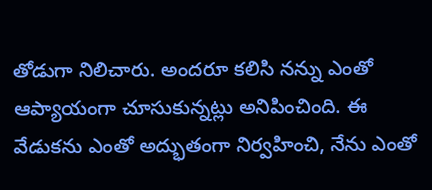తోడుగా నిలిచారు. అందరూ కలిసి నన్ను ఎంతో ఆప్యాయంగా చూసుకున్నట్లు అనిపించింది. ఈ వేడుకను ఎంతో అద్భుతంగా నిర్వహించి, నేను ఎంతో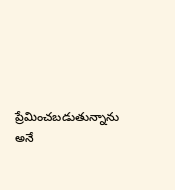ప్రేమించబడుతున్నాను అనే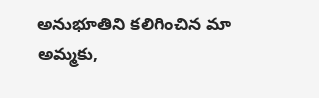అనుభూతిని కలిగించిన మా అమ్మకు,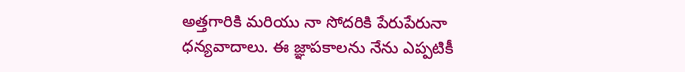అత్తగారికి మరియు నా సోదరికి పేరుపేరునా ధన్యవాదాలు. ఈ జ్ఞాపకాలను నేను ఎప్పటికీ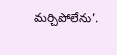మర్చిపోలేను’.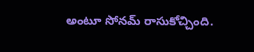అంటూ సోనమ్ రాసుకోచ్చింది.